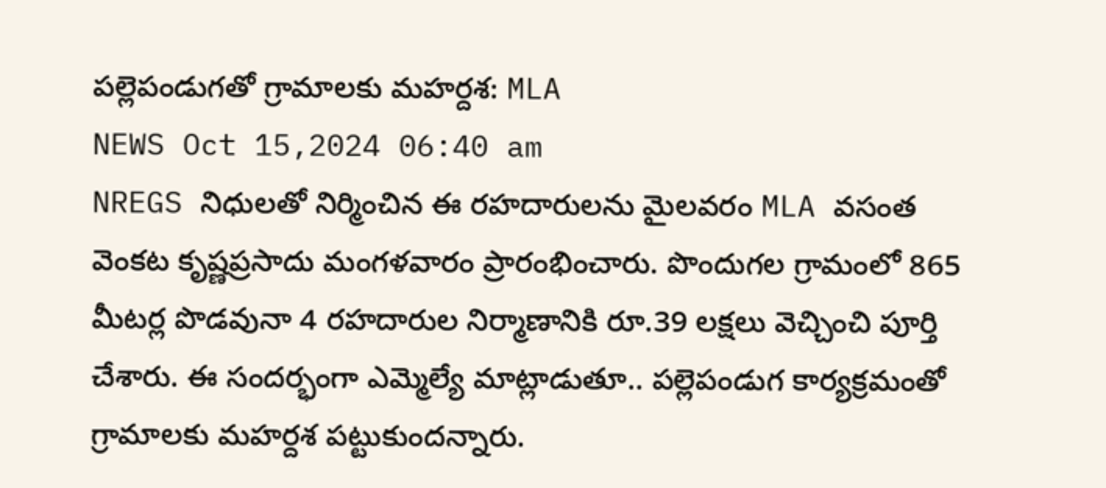పల్లెపండుగతో గ్రామాలకు మహర్దశ: MLA
NEWS Oct 15,2024 06:40 am
NREGS నిధులతో నిర్మించిన ఈ రహదారులను మైలవరం MLA వసంత వెంకట కృష్ణప్రసాదు మంగళవారం ప్రారంభించారు. పొందుగల గ్రామంలో 865 మీటర్ల పొడవునా 4 రహదారుల నిర్మాణానికి రూ.39 లక్షలు వెచ్చించి పూర్తి చేశారు. ఈ సందర్భంగా ఎమ్మెల్యే మాట్లాడుతూ.. పల్లెపండుగ కార్యక్రమంతో గ్రామాలకు మహర్దశ పట్టుకుందన్నారు.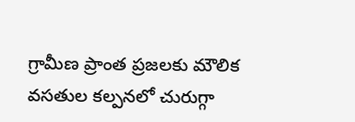గ్రామీణ ప్రాంత ప్రజలకు మౌలిక వసతుల కల్పనలో చురుగ్గా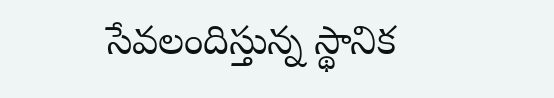సేవలందిస్తున్న స్థానిక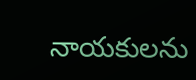నాయకులను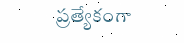ప్రత్యేకంగా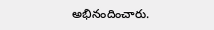అభినందించారు.